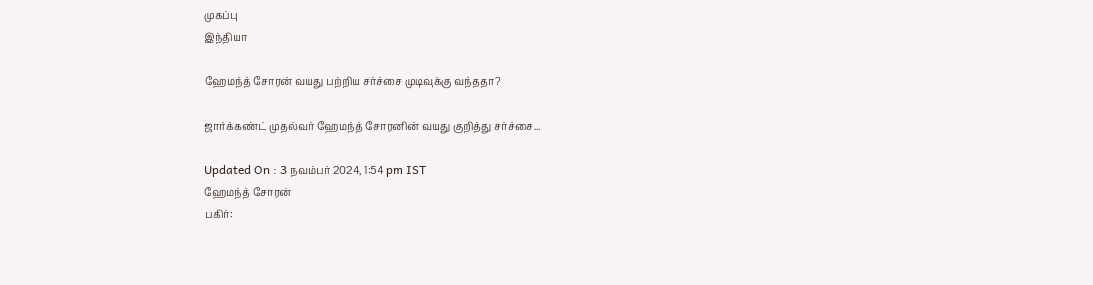முகப்பு
இந்தியா

ஹேமந்த் சோரன் வயது பற்றிய சர்ச்சை முடிவுக்கு வந்ததா?

ஜார்க்கண்ட் முதல்வர் ஹேமந்த் சோரனின் வயது குறித்து சர்ச்சை...

Updated On : 3 நவம்பர் 2024, 1:54 pm IST
ஹேமந்த் சோரன்
பகிர்: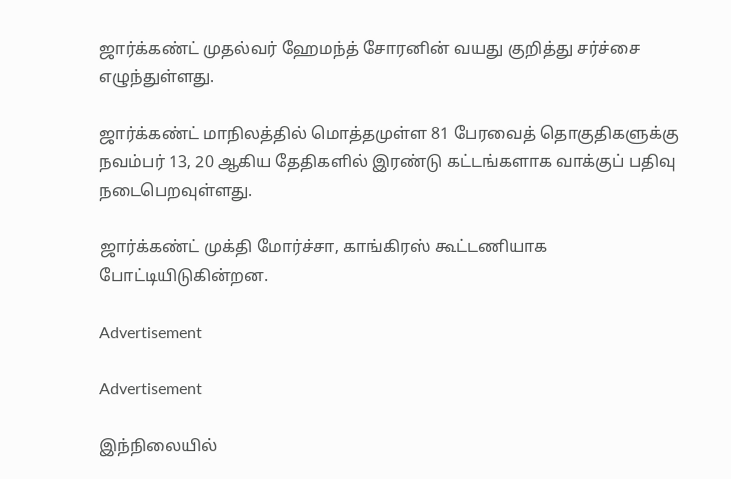ஜார்க்கண்ட் முதல்வர் ஹேமந்த் சோரனின் வயது குறித்து சர்ச்சை எழுந்துள்ளது.

ஜார்க்கண்ட் மாநிலத்தில் மொத்தமுள்ள 81 பேரவைத் தொகுதிகளுக்கு நவம்பர் 13, 20 ஆகிய தேதிகளில் இரண்டு கட்டங்களாக வாக்குப் பதிவு நடைபெறவுள்ளது.

ஜார்க்கண்ட் முக்தி மோர்ச்சா, காங்கிரஸ் கூட்டணியாக போட்டியிடுகின்றன.

Advertisement

Advertisement

இந்நிலையில்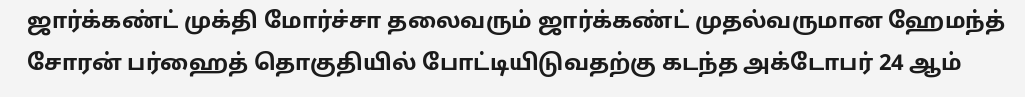ஜார்க்கண்ட் முக்தி மோர்ச்சா தலைவரும் ஜார்க்கண்ட் முதல்வருமான ஹேமந்த் சோரன் பர்ஹைத் தொகுதியில் போட்டியிடுவதற்கு கடந்த அக்டோபர் 24 ஆம்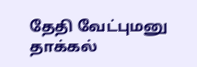தேதி வேட்புமனு தாக்கல்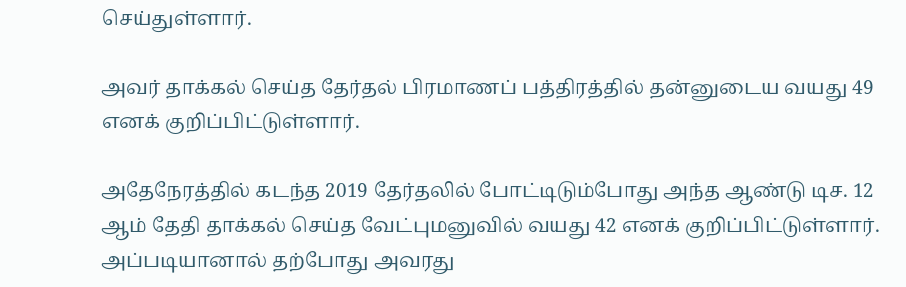செய்துள்ளார்.

அவர் தாக்கல் செய்த தேர்தல் பிரமாணப் பத்திரத்தில் தன்னுடைய வயது 49 எனக் குறிப்பிட்டுள்ளார்.

அதேநேரத்தில் கடந்த 2019 தேர்தலில் போட்டிடும்போது அந்த ஆண்டு டிச. 12 ஆம் தேதி தாக்கல் செய்த வேட்புமனுவில் வயது 42 எனக் குறிப்பிட்டுள்ளார். அப்படியானால் தற்போது அவரது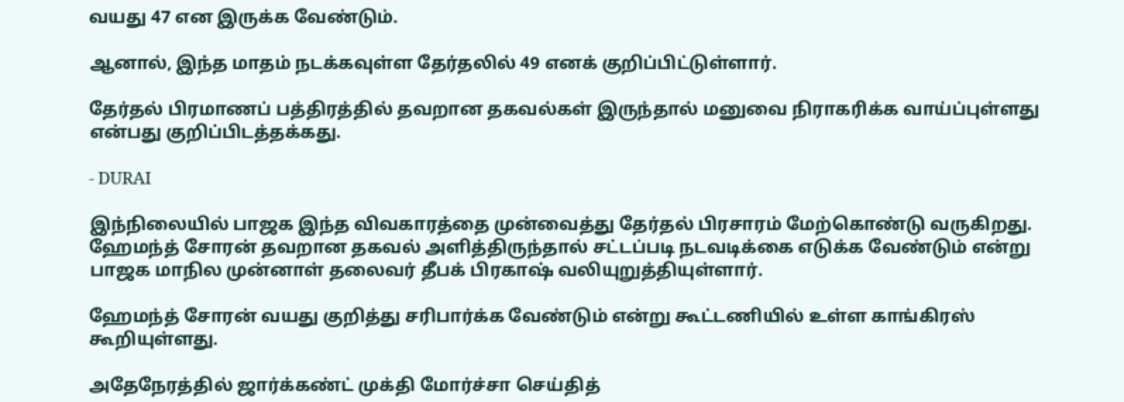வயது 47 என இருக்க வேண்டும்.

ஆனால், இந்த மாதம் நடக்கவுள்ள தேர்தலில் 49 எனக் குறிப்பிட்டுள்ளார்.

தேர்தல் பிரமாணப் பத்திரத்தில் தவறான தகவல்கள் இருந்தால் மனுவை நிராகரிக்க வாய்ப்புள்ளது என்பது குறிப்பிடத்தக்கது.

- DURAI

இந்நிலையில் பாஜக இந்த விவகாரத்தை முன்வைத்து தேர்தல் பிரசாரம் மேற்கொண்டு வருகிறது. ஹேமந்த் சோரன் தவறான தகவல் அளித்திருந்தால் சட்டப்படி நடவடிக்கை எடுக்க வேண்டும் என்று பாஜக மாநில முன்னாள் தலைவர் தீபக் பிரகாஷ் வலியுறுத்தியுள்ளார்.

ஹேமந்த் சோரன் வயது குறித்து சரிபார்க்க வேண்டும் என்று கூட்டணியில் உள்ள காங்கிரஸ் கூறியுள்ளது.

அதேநேரத்தில் ஜார்க்கண்ட் முக்தி மோர்ச்சா செய்தித்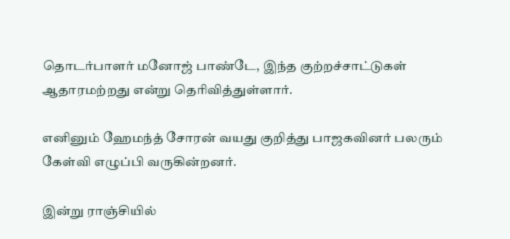தொடர்பாளர் மனோஜ் பாண்டே, இந்த குற்றச்சாட்டுகள் ஆதாரமற்றது என்று தெரிவித்துள்ளார்.

எனினும் ஹேமந்த் சோரன் வயது குறித்து பாஜகவினர் பலரும் கேள்வி எழுப்பி வருகின்றனர்.

இன்று ராஞ்சியில்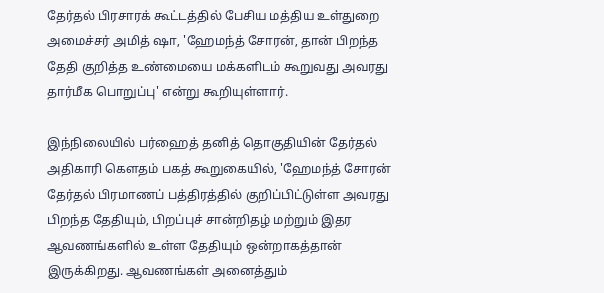தேர்தல் பிரசாரக் கூட்டத்தில் பேசிய மத்திய உள்துறை அமைச்சர் அமித் ஷா, 'ஹேமந்த் சோரன், தான் பிறந்த தேதி குறித்த உண்மையை மக்களிடம் கூறுவது அவரது தார்மீக பொறுப்பு' என்று கூறியுள்ளார்.

இந்நிலையில் பர்ஹைத் தனித் தொகுதியின் தேர்தல் அதிகாரி கெளதம் பகத் கூறுகையில், 'ஹேமந்த் சோரன் தேர்தல் பிரமாணப் பத்திரத்தில் குறிப்பிட்டுள்ள அவரது பிறந்த தேதியும், பிறப்புச் சான்றிதழ் மற்றும் இதர ஆவணங்களில் உள்ள தேதியும் ஒன்றாகத்தான் இருக்கிறது. ஆவணங்கள் அனைத்தும்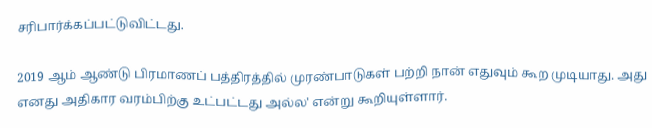சரிபார்க்கப்பட்டுவிட்டது.

2019 ஆம் ஆண்டு பிரமாணப் பத்திரத்தில் முரண்பாடுகள் பற்றி நான் எதுவும் கூற முடியாது. அது எனது அதிகார வரம்பிற்கு உட்பட்டது அல்ல' என்று கூறியுள்ளார்.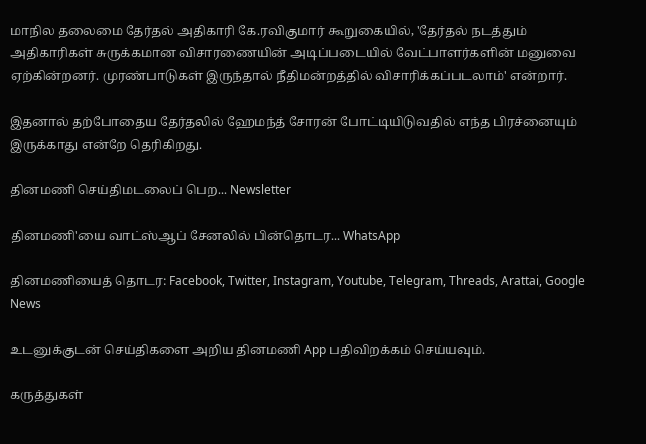மாநில தலைமை தேர்தல் அதிகாரி கே.ரவிகுமார் கூறுகையில், 'தேர்தல் நடத்தும் அதிகாரிகள் சுருக்கமான விசாரணையின் அடிப்படையில் வேட்பாளர்களின் மனுவை ஏற்கின்றனர். முரண்பாடுகள் இருந்தால் நீதிமன்றத்தில் விசாரிக்கப்படலாம்' என்றார்.

இதனால் தற்போதைய தேர்தலில் ஹேமந்த் சோரன் போட்டியிடுவதில் எந்த பிரச்னையும் இருக்காது என்றே தெரிகிறது.

தினமணி செய்திமடலைப் பெற... Newsletter

தினமணி'யை வாட்ஸ்ஆப் சேனலில் பின்தொடர... WhatsApp

தினமணியைத் தொடர: Facebook, Twitter, Instagram, Youtube, Telegram, Threads, Arattai, Google News

உடனுக்குடன் செய்திகளை அறிய தினமணி App பதிவிறக்கம் செய்யவும்.

கருத்துகள்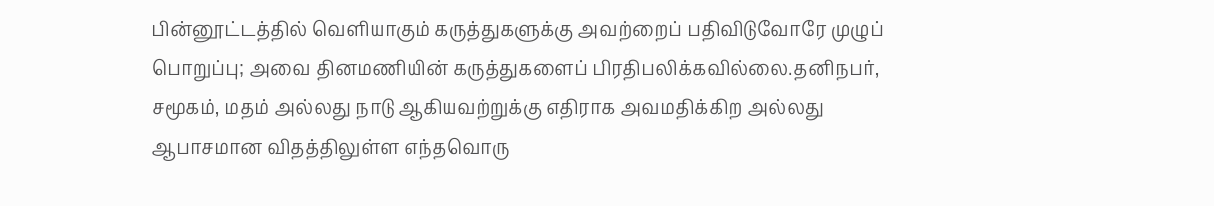பின்னூட்டத்தில் வெளியாகும் கருத்துகளுக்கு அவற்றைப் பதிவிடுவோரே முழுப் பொறுப்பு; அவை தினமணியின் கருத்துகளைப் பிரதிபலிக்கவில்லை.தனிநபர், சமூகம், மதம் அல்லது நாடு ஆகியவற்றுக்கு எதிராக அவமதிக்கிற அல்லது ஆபாசமான விதத்திலுள்ள எந்தவொரு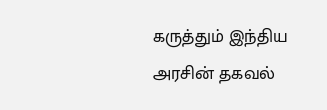கருத்தும் இந்திய அரசின் தகவல்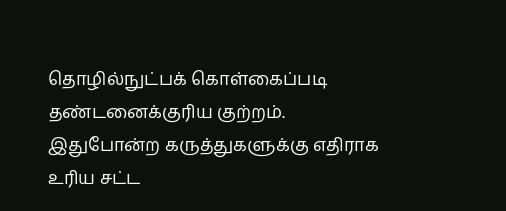தொழில்நுட்பக் கொள்கைப்படி தண்டனைக்குரிய குற்றம். இதுபோன்ற கருத்துகளுக்கு எதிராக உரிய சட்ட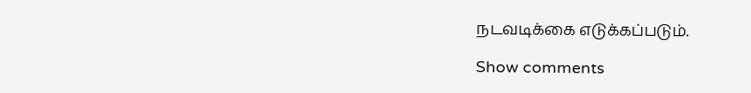நடவடிக்கை எடுக்கப்படும்.

Show comments